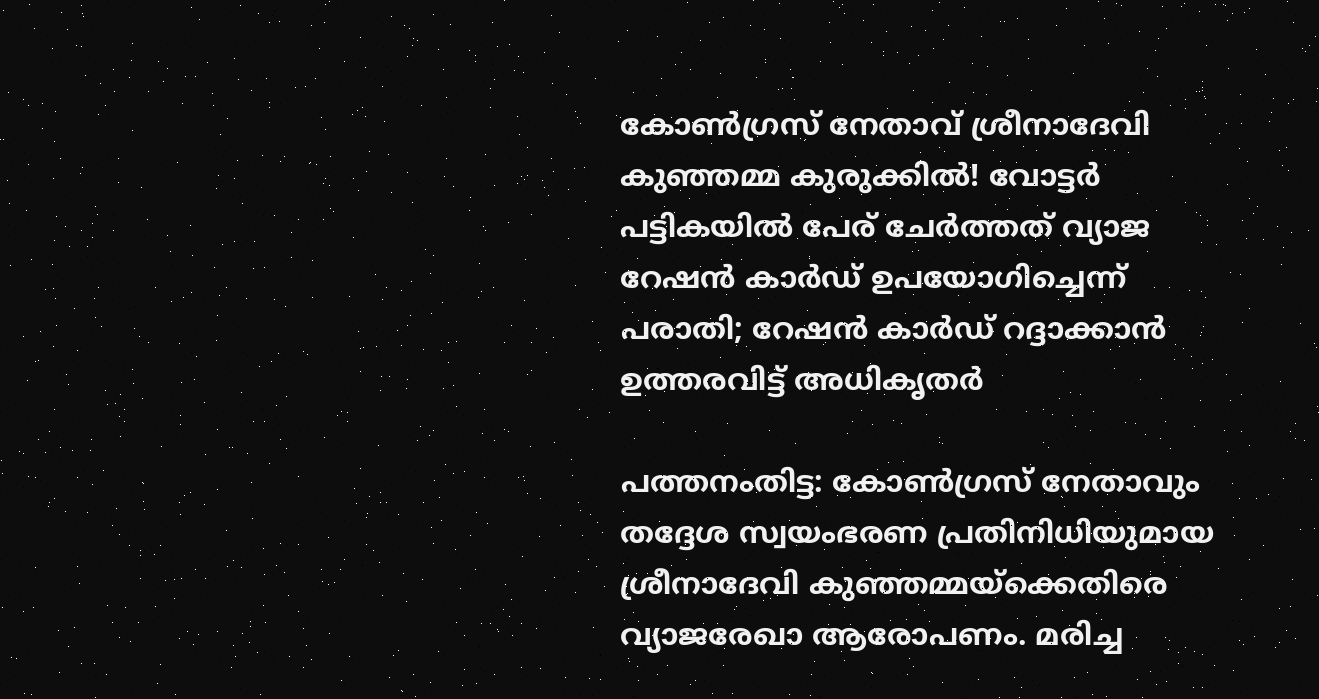കോൺഗ്രസ് നേതാവ് ശ്രീനാദേവി കുഞ്ഞമ്മ കുരുക്കിൽ! വോട്ടർ പട്ടികയിൽ പേര് ചേർത്തത് വ്യാജ റേഷൻ കാർഡ് ഉപയോഗിച്ചെന്ന് പരാതി; റേഷൻ കാർഡ് റദ്ദാക്കാൻ ഉത്തരവിട്ട് അധികൃതർ

പത്തനംതിട്ട: കോൺഗ്രസ് നേതാവും തദ്ദേശ സ്വയംഭരണ പ്രതിനിധിയുമായ ശ്രീനാദേവി കുഞ്ഞമ്മയ്ക്കെതിരെ വ്യാജരേഖാ ആരോപണം. മരിച്ച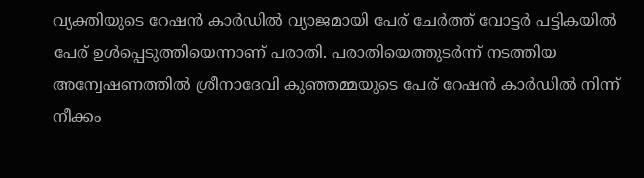വ്യക്തിയുടെ റേഷൻ കാർഡിൽ വ്യാജമായി പേര് ചേർത്ത് വോട്ടർ പട്ടികയിൽ പേര് ഉൾപ്പെടുത്തിയെന്നാണ് പരാതി. പരാതിയെത്തുടർന്ന് നടത്തിയ അന്വേഷണത്തിൽ ശ്രീനാദേവി കുഞ്ഞമ്മയുടെ പേര് റേഷൻ കാർഡിൽ നിന്ന് നീക്കം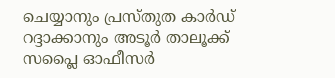ചെയ്യാനും പ്രസ്തുത കാർഡ് റദ്ദാക്കാനും അടൂർ താലൂക്ക് സപ്ലൈ ഓഫീസർ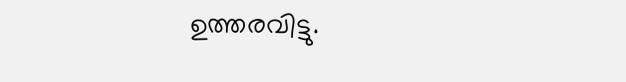ഉത്തരവിട്ടു.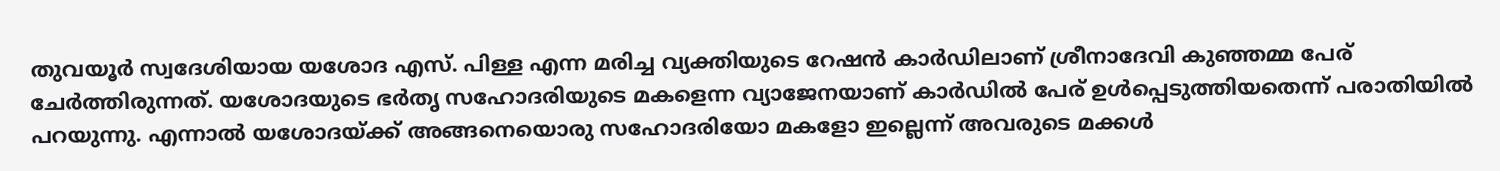തുവയൂർ സ്വദേശിയായ യശോദ എസ്. പിള്ള എന്ന മരിച്ച വ്യക്തിയുടെ റേഷൻ കാർഡിലാണ് ശ്രീനാദേവി കുഞ്ഞമ്മ പേര് ചേർത്തിരുന്നത്. യശോദയുടെ ഭർതൃ സഹോദരിയുടെ മകളെന്ന വ്യാജേനയാണ് കാർഡിൽ പേര് ഉൾപ്പെടുത്തിയതെന്ന് പരാതിയിൽ പറയുന്നു. എന്നാൽ യശോദയ്ക്ക് അങ്ങനെയൊരു സഹോദരിയോ മകളോ ഇല്ലെന്ന് അവരുടെ മക്കൾ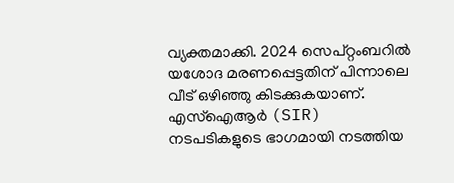വ്യക്തമാക്കി. 2024 സെപ്റ്റംബറിൽ യശോദ മരണപ്പെട്ടതിന് പിന്നാലെ വീട് ഒഴിഞ്ഞു കിടക്കുകയാണ്. എസ്‌ഐആർ (SIR) നടപടികളുടെ ഭാഗമായി നടത്തിയ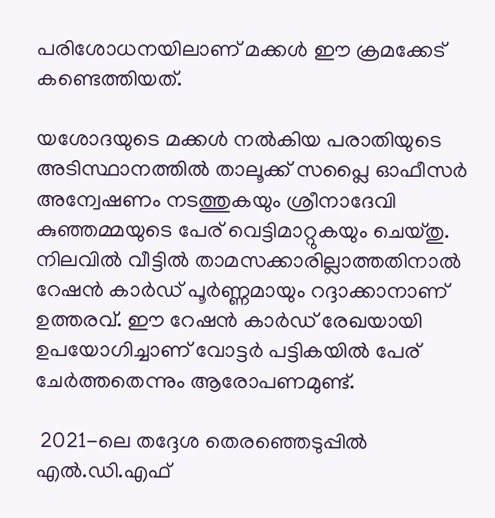പരിശോധനയിലാണ് മക്കൾ ഈ ക്രമക്കേട് കണ്ടെത്തിയത്.

യശോദയുടെ മക്കൾ നൽകിയ പരാതിയുടെ അടിസ്ഥാനത്തിൽ താലൂക്ക് സപ്ലൈ ഓഫീസർ അന്വേഷണം നടത്തുകയും ശ്രീനാദേവി കുഞ്ഞമ്മയുടെ പേര് വെട്ടിമാറ്റുകയും ചെയ്തു. നിലവിൽ വീട്ടിൽ താമസക്കാരില്ലാത്തതിനാൽ റേഷൻ കാർഡ് പൂർണ്ണമായും റദ്ദാക്കാനാണ് ഉത്തരവ്. ഈ റേഷൻ കാർഡ് രേഖയായി ഉപയോഗിച്ചാണ് വോട്ടർ പട്ടികയിൽ പേര് ചേർത്തതെന്നും ആരോപണമുണ്ട്.

 2021-ലെ തദ്ദേശ തെരഞ്ഞെടുപ്പിൽ എൽ.ഡി.എഫ്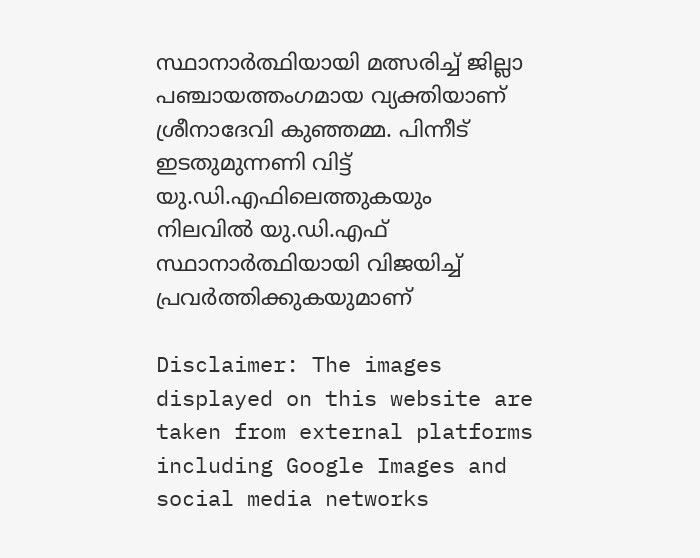സ്ഥാനാർത്ഥിയായി മത്സരിച്ച് ജില്ലാ പഞ്ചായത്തംഗമായ വ്യക്തിയാണ് ശ്രീനാദേവി കുഞ്ഞമ്മ. പിന്നീട് ഇടതുമുന്നണി വിട്ട് യു.ഡി.എഫിലെത്തുകയും നിലവിൽ യു.ഡി.എഫ് സ്ഥാനാർത്ഥിയായി വിജയിച്ച് പ്രവർത്തിക്കുകയുമാണ്

Disclaimer: The images displayed on this website are taken from external platforms including Google Images and social media networks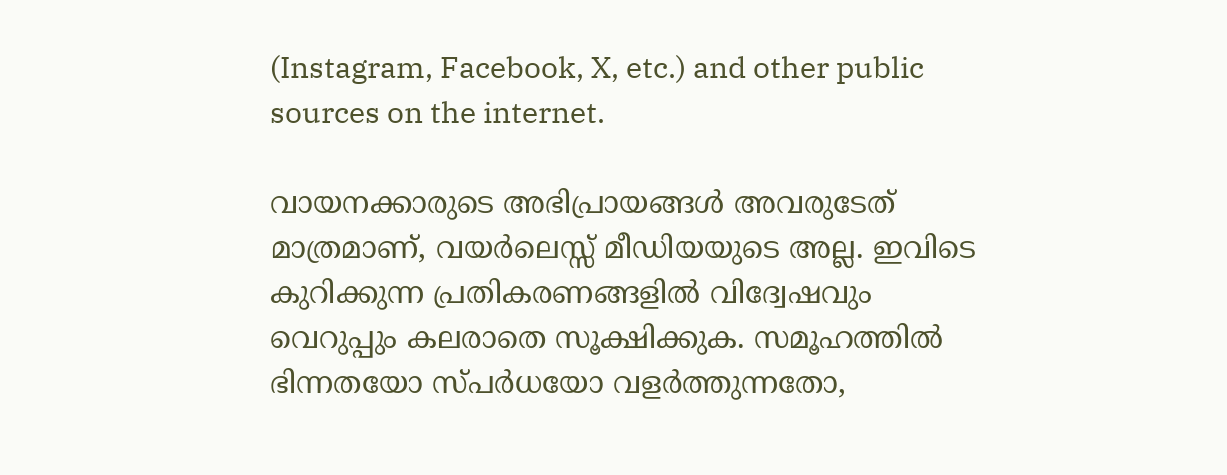(Instagram, Facebook, X, etc.) and other public sources on the internet.

വായനക്കാരുടെ അഭിപ്രായങ്ങള്‍ അവരുടേത് മാത്രമാണ്, വയർലെസ്സ് മീഡിയയുടെ അല്ല. ഇവിടെ കുറിക്കുന്ന പ്രതികരണങ്ങളിൽ വിദ്വേഷവും വെറുപ്പും കലരാതെ സൂക്ഷിക്കുക. സമൂഹത്തിൽ ഭിന്നതയോ സ്‌പർധയോ വളർത്തുന്നതോ,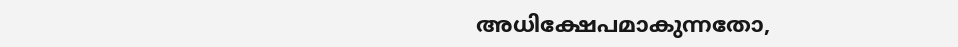അധിക്ഷേപമാകുന്നതോ,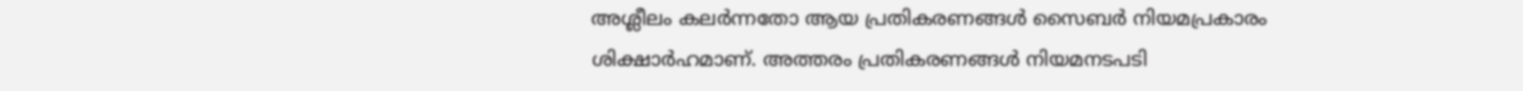അശ്ലീലം കലർന്നതോ ആയ പ്രതികരണങ്ങൾ സൈബർ നിയമപ്രകാരം ശിക്ഷാർഹമാണ്. അത്തരം പ്രതികരണങ്ങൾ നിയമനടപടി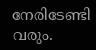നേരിടേണ്ടി വരും.